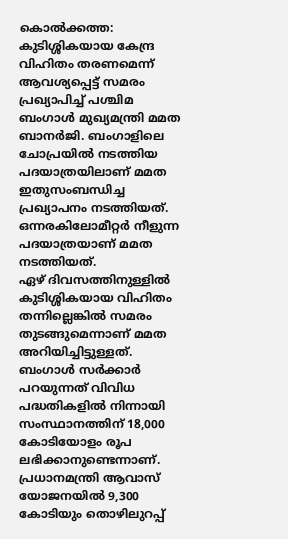കൊൽക്കത്ത: കുടിശ്ശികയായ കേന്ദ്ര വിഹിതം തരണമെന്ന് ആവശ്യപ്പെട്ട് സമരം പ്രഖ്യാപിച്ച് പശ്ചിമ ബംഗാൾ മുഖ്യമന്ത്രി മമത ബാനർജി. ബംഗാളിലെ ചോപ്രയിൽ നടത്തിയ പദയാത്രയിലാണ് മമത ഇതുസംബന്ധിച്ച പ്രഖ്യാപനം നടത്തിയത്. ഒന്നരകിലോമീറ്റർ നീളുന്ന പദയാത്രയാണ് മമത നടത്തിയത്.
ഏഴ് ദിവസത്തിനുള്ളിൽ കുടിശ്ശികയായ വിഹിതം തന്നില്ലെങ്കിൽ സമരം തുടങ്ങുമെന്നാണ് മമത അറിയിച്ചിട്ടുള്ളത്. ബംഗാൾ സർക്കാർ പറയുന്നത് വിവിധ പദ്ധതികളിൽ നിന്നായി സംസ്ഥാനത്തിന് 18,000 കോടിയോളം രൂപ ലഭിക്കാനുണ്ടെന്നാണ്. പ്രധാനമന്ത്രി ആവാസ് യോജനയിൽ 9,300 കോടിയും തൊഴിലുറപ്പ്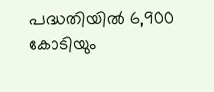പദ്ധതിയിൽ 6,900 കോടിയും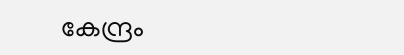കേന്ദ്രം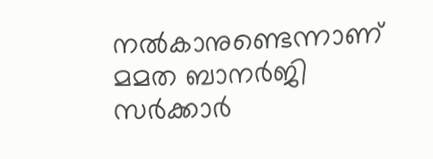നൽകാനുണ്ടെന്നാണ് മമത ബാനർജി സർക്കാർ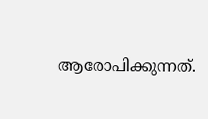ആരോപിക്കുന്നത്.